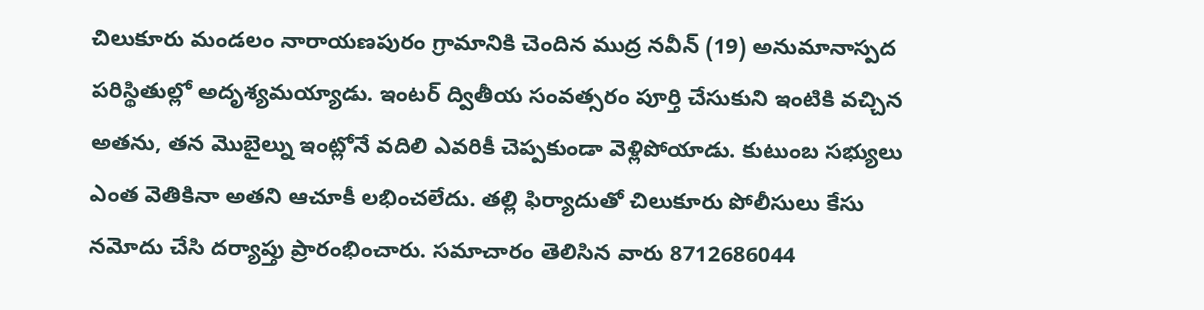చిలుకూరు మండలం నారాయణపురం గ్రామానికి చెందిన ముద్ర నవీన్ (19) అనుమానాస్పద పరిస్థితుల్లో అదృశ్యమయ్యాడు. ఇంటర్ ద్వితీయ సంవత్సరం పూర్తి చేసుకుని ఇంటికి వచ్చిన అతను, తన మొబైల్ను ఇంట్లోనే వదిలి ఎవరికీ చెప్పకుండా వెళ్లిపోయాడు. కుటుంబ సభ్యులు ఎంత వెతికినా అతని ఆచూకీ లభించలేదు. తల్లి ఫిర్యాదుతో చిలుకూరు పోలీసులు కేసు నమోదు చేసి దర్యాప్తు ప్రారంభించారు. సమాచారం తెలిసిన వారు 8712686044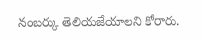నంబర్కు తెలియజేయాలని కోరారు.